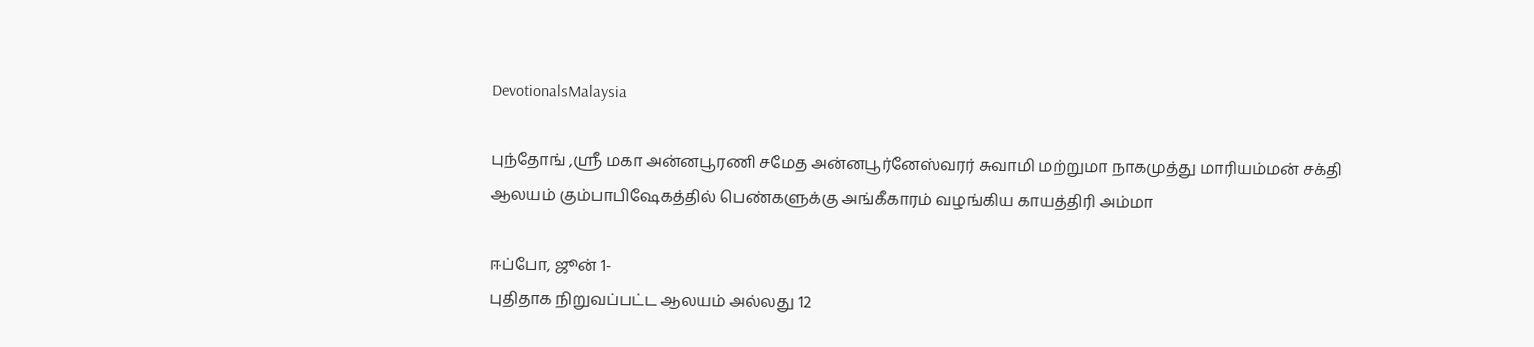DevotionalsMalaysia

புந்தோங் ,ஶ்ரீ மகா‌‌ அன்னபூரணி சமேத அன்னபூர்னேஸ்வரர் சுவாமி மற்றுமா நாகமுத்து மாரியம்மன் சக்தி ஆலயம் கும்பாபிஷேகத்தில்‌ பெண்களுக்கு அங்கீகாரம் வழங்கிய‌ காயத்திரி அம்மா

ஈப்போ, ஜூன் 1-
புதிதாக‌ நிறுவப்பட்ட ஆலயம் அல்லது 12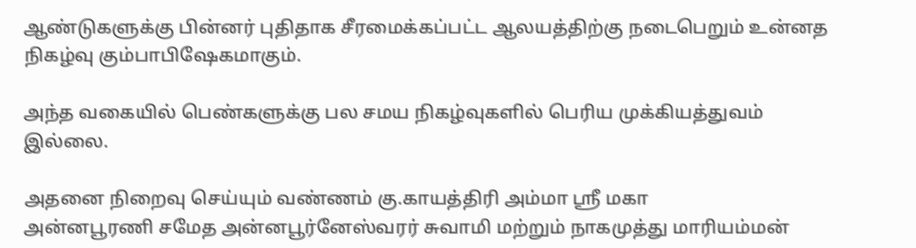ஆண்டுகளுக்கு பின்னர்‌ புதிதாக சீரமைக்கப்பட்ட ஆலயத்திற்கு நடைபெறும் உன்னத நிகழ்வு கும்பாபிஷேகமாகும்.

அந்த வகையில் பெண்களுக்கு பல சமய நிகழ்வுகளில் பெரிய முக்கியத்துவம் இல்லை.

அதனை நிறைவு செய்யும்‌ வண்ணம் கு.காயத்திரி‌‌ அம்மா ஶ்ரீ மகா‌‌
அன்னபூரணி சமேத அன்னபூர்னேஸ்வரர் சுவாமி மற்றும் நாகமுத்து மாரியம்மன்‌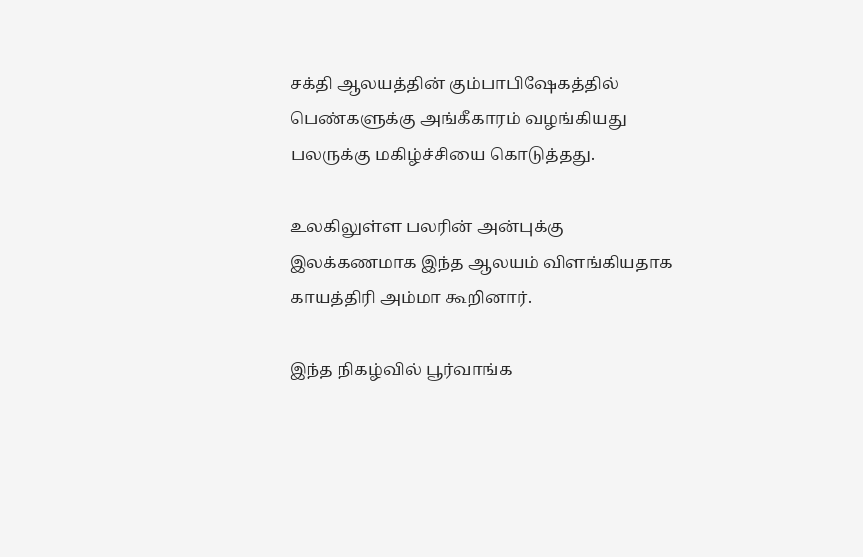சக்தி ஆலயத்தின்‌‌ கும்பாபிஷேகத்தில்‌ பெண்களுக்கு அங்கீகாரம் வழங்கியது‌ பலருக்கு மகிழ்ச்சியை கொடுத்தது.

உலகிலுள்ள பலரின்‌ அன்புக்கு இலக்கணமாக‌‌ இந்த ஆலயம் விளங்கியதாக காயத்திரி அம்மா கூறினார்.

இந்த நிகழ்வில் பூர்வாங்க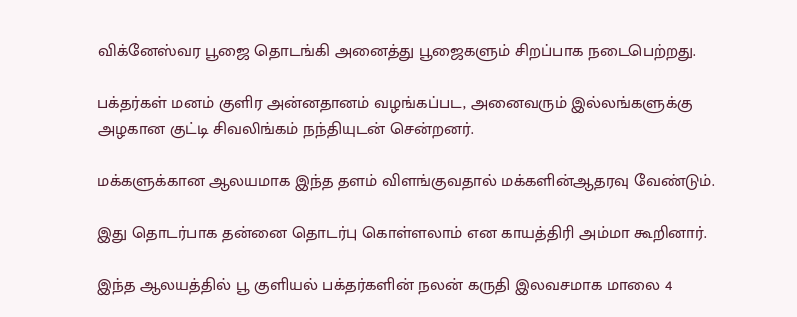விக்னேஸ்வர பூஜை தொடங்கி அனைத்து பூஜைகளும்‌ சிறப்பாக நடைபெற்றது.

பக்தர்கள் மனம் குளிர அன்னதானம் வழங்கப்பட, அனைவரும்‌ இல்லங்களுக்கு அழகான‌ குட்டி சிவலிங்கம் நந்தியுடன் சென்றனர்.

மக்களுக்கான‌ ஆலயமாக இந்த‌ தளம்‌ விளங்குவதால்‌ மக்களின்‌ஆதரவு வேண்டும்.

இது தொடர்பாக தன்னை தொடர்பு கொள்ளலாம்‌ என காயத்திரி‌ அம்மா‌ கூறினார்.

இந்த ஆலயத்தில் பூ குளியல் பக்தர்களின் நலன் கருதி இலவசமாக மாலை 4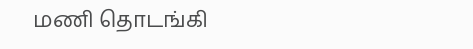மணி தொடங்கி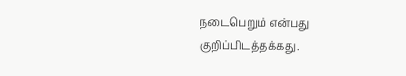நடைபெறும் என்பது குறிப்பிடத்தக்கது.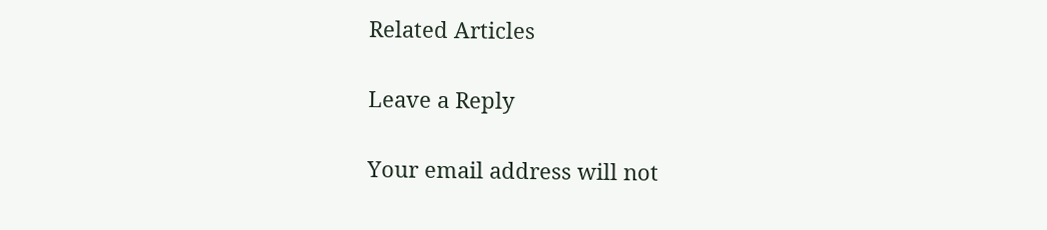Related Articles

Leave a Reply

Your email address will not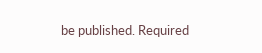be published. Required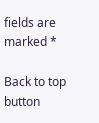fields are marked *

Back to top button